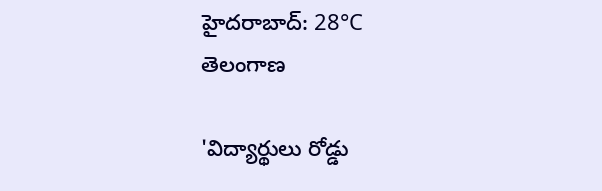హైదరాబాద్: 28°C
తెలంగాణ

'విద్యార్థులు రోడ్డు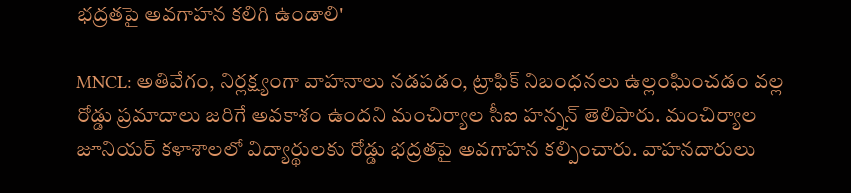భద్రతపై అవగాహన కలిగి ఉండాలి'

MNCL: అతివేగం, నిర్లక్ష్యంగా వాహనాలు నడపడం, ట్రాఫిక్ నిబంధనలు ఉల్లంఘించడం వల్ల రోడ్డు ప్రమాదాలు జరిగే అవకాశం ఉందని మంచిర్యాల సీఐ హన్నన్ తెలిపారు. మంచిర్యాల జూనియర్ కళాశాలలో విద్యార్థులకు రోడ్డు భద్రతపై అవగాహన కల్పించారు. వాహనదారులు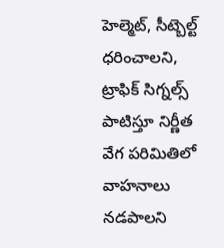హెల్మెట్, సీట్బెల్ట్ ధరించాలని, ట్రాఫిక్ సిగ్నల్స్ పాటిస్తూ నిర్ణీత వేగ పరిమితిలో వాహనాలు నడపాలని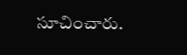సూచించారు.